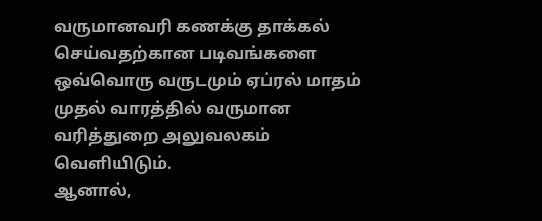வருமானவரி கணக்கு தாக்கல் செய்வதற்கான படிவங்களை ஒவ்வொரு வருடமும் ஏப்ரல் மாதம் முதல் வாரத்தில் வருமான வரித்துறை அலுவலகம் வெளியிடும்.
ஆனால்,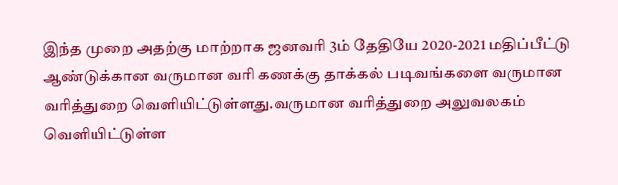இந்த முறை அதற்கு மாற்றாக ஜனவரி 3ம் தேதியே 2020-2021 மதிப்பீட்டு ஆண்டுக்கான வருமான வரி கணக்கு தாக்கல் படிவங்களை வருமான வரித்துறை வெளியிட்டுள்ளது.வருமான வரித்துறை அலுவலகம் வெளியிட்டுள்ள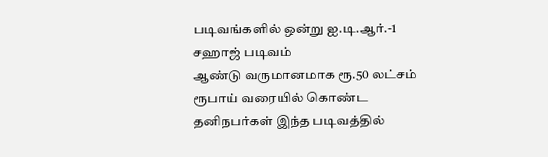படிவங்களில் ஒன்று ஐ.டி.ஆர்.-1 சஹாஜ் படிவம்
ஆண்டு வருமானமாக ரூ.50 லட்சம் ரூபாய் வரையில் கொண்ட தனிநபர்கள் இந்த படிவத்தில்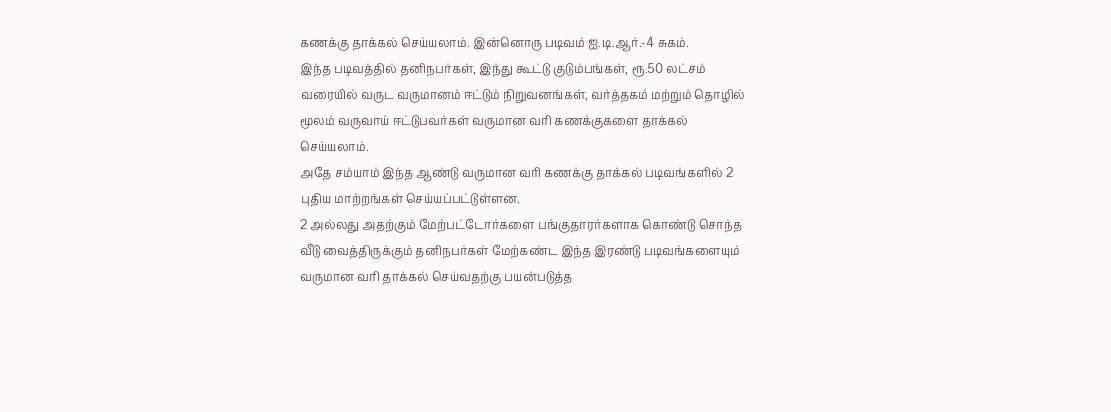கணக்கு தாக்கல் செய்யலாம். இன்னொரு படிவம் ஐ.டி.ஆர்.-4 சுகம்.
இந்த படிவத்தில் தனிநபர்கள், இந்து கூட்டு குடும்பங்கள், ரூ.50 லட்சம் வரையில் வருட வருமானம் ஈட்டும் நிறுவனங்கள், வர்த்தகம் மற்றும் தொழில் மூலம் வருவாய் ஈட்டுபவர்கள் வருமான வரி கணக்குகளை தாக்கல் செய்யலாம்.
அதே சம்யாம் இந்த ஆண்டு வருமான வரி கணக்கு தாக்கல் படிவங்களில் 2 புதிய மாற்றங்கள் செய்யப்பட்டுள்ளன.
2 அல்லது அதற்கும் மேற்பட்டோர்களை பங்குதாரர்களாக கொண்டு சொந்த வீடு வைத்திருக்கும் தனிநபர்கள் மேற்கண்ட இந்த இரண்டு படிவங்களையும் வருமான வரி தாக்கல் செய்வதற்கு பயன்படுத்த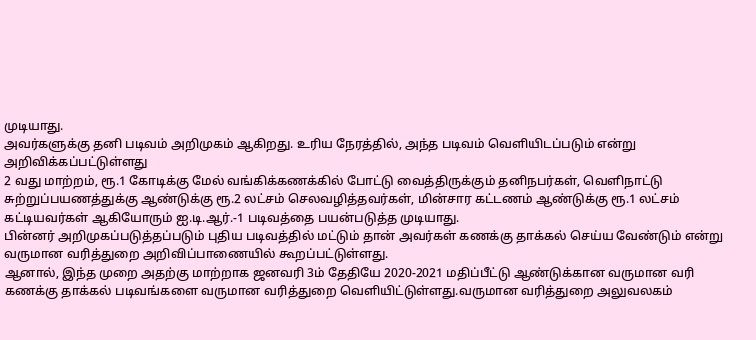முடியாது.
அவர்களுக்கு தனி படிவம் அறிமுகம் ஆகிறது. உரிய நேரத்தில், அந்த படிவம் வெளியிடப்படும் என்று அறிவிக்கப்பட்டுள்ளது
2 வது மாற்றம், ரூ.1 கோடிக்கு மேல் வங்கிக்கணக்கில் போட்டு வைத்திருக்கும் தனிநபர்கள், வெளிநாட்டு சுற்றுப்பயணத்துக்கு ஆண்டுக்கு ரூ.2 லட்சம் செலவழித்தவர்கள், மின்சார கட்டணம் ஆண்டுக்கு ரூ.1 லட்சம் கட்டியவர்கள் ஆகியோரும் ஐ.டி.ஆர்.-1 படிவத்தை பயன்படுத்த முடியாது.
பின்னர் அறிமுகப்படுத்தப்படும் புதிய படிவத்தில் மட்டும் தான் அவர்கள் கணக்கு தாக்கல் செய்ய வேண்டும் என்று வருமான வரித்துறை அறிவிப்பாணையில் கூறப்பட்டுள்ளது.
ஆனால், இந்த முறை அதற்கு மாற்றாக ஜனவரி 3ம் தேதியே 2020-2021 மதிப்பீட்டு ஆண்டுக்கான வருமான வரி கணக்கு தாக்கல் படிவங்களை வருமான வரித்துறை வெளியிட்டுள்ளது.வருமான வரித்துறை அலுவலகம்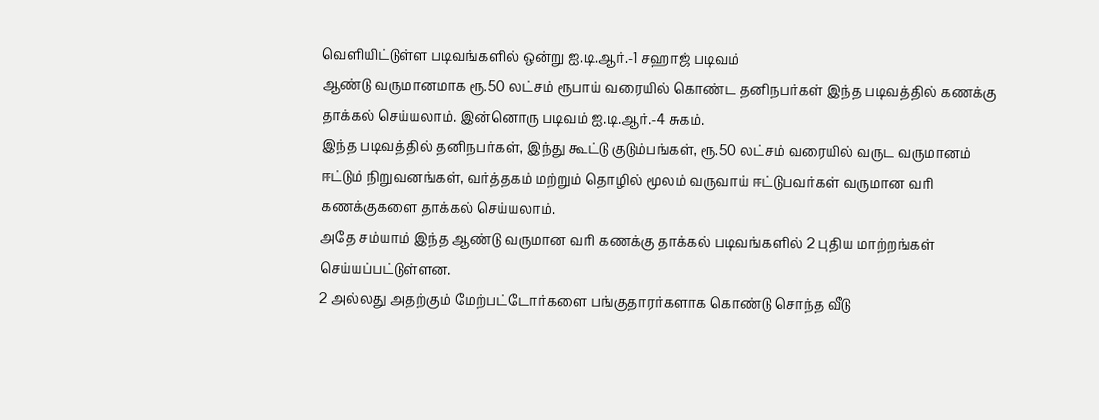வெளியிட்டுள்ள படிவங்களில் ஒன்று ஐ.டி.ஆர்.-1 சஹாஜ் படிவம்
ஆண்டு வருமானமாக ரூ.50 லட்சம் ரூபாய் வரையில் கொண்ட தனிநபர்கள் இந்த படிவத்தில் கணக்கு தாக்கல் செய்யலாம். இன்னொரு படிவம் ஐ.டி.ஆர்.-4 சுகம்.
இந்த படிவத்தில் தனிநபர்கள், இந்து கூட்டு குடும்பங்கள், ரூ.50 லட்சம் வரையில் வருட வருமானம் ஈட்டும் நிறுவனங்கள், வர்த்தகம் மற்றும் தொழில் மூலம் வருவாய் ஈட்டுபவர்கள் வருமான வரி கணக்குகளை தாக்கல் செய்யலாம்.
அதே சம்யாம் இந்த ஆண்டு வருமான வரி கணக்கு தாக்கல் படிவங்களில் 2 புதிய மாற்றங்கள் செய்யப்பட்டுள்ளன.
2 அல்லது அதற்கும் மேற்பட்டோர்களை பங்குதாரர்களாக கொண்டு சொந்த வீடு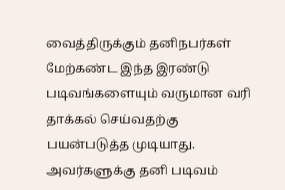வைத்திருக்கும் தனிநபர்கள் மேற்கண்ட இந்த இரண்டு படிவங்களையும் வருமான வரி தாக்கல் செய்வதற்கு பயன்படுத்த முடியாது.
அவர்களுக்கு தனி படிவம்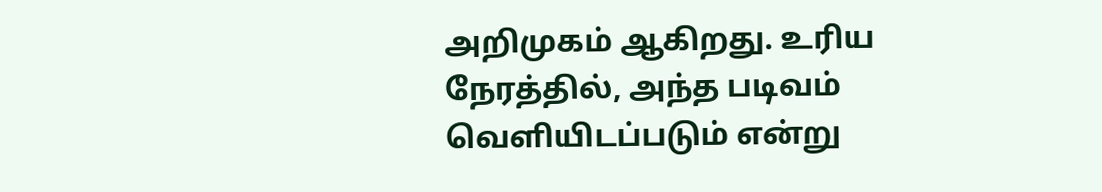அறிமுகம் ஆகிறது. உரிய நேரத்தில், அந்த படிவம் வெளியிடப்படும் என்று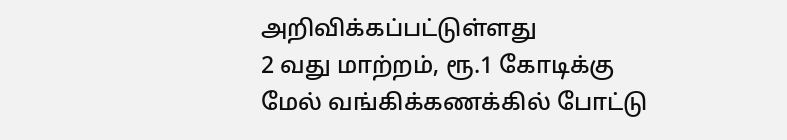அறிவிக்கப்பட்டுள்ளது
2 வது மாற்றம், ரூ.1 கோடிக்கு மேல் வங்கிக்கணக்கில் போட்டு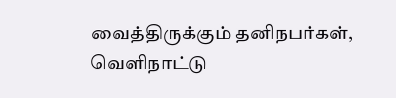வைத்திருக்கும் தனிநபர்கள், வெளிநாட்டு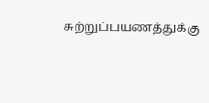சுற்றுப்பயணத்துக்கு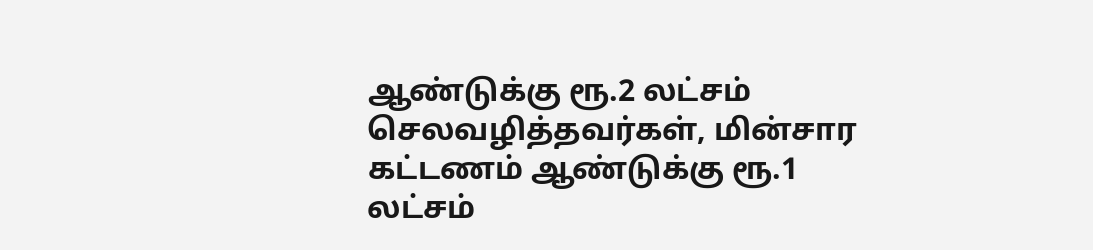ஆண்டுக்கு ரூ.2 லட்சம் செலவழித்தவர்கள், மின்சார கட்டணம் ஆண்டுக்கு ரூ.1 லட்சம்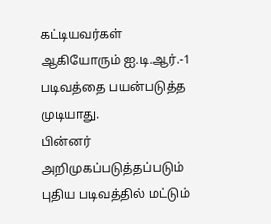கட்டியவர்கள் ஆகியோரும் ஐ.டி.ஆர்.-1 படிவத்தை பயன்படுத்த முடியாது.
பின்னர் அறிமுகப்படுத்தப்படும் புதிய படிவத்தில் மட்டும்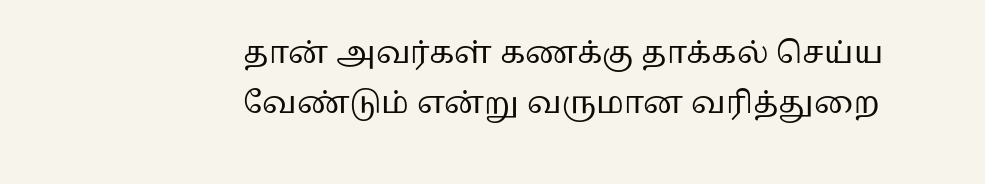தான் அவர்கள் கணக்கு தாக்கல் செய்ய வேண்டும் என்று வருமான வரித்துறை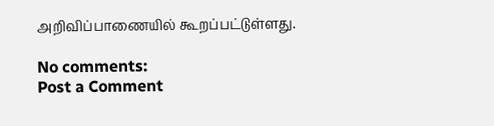அறிவிப்பாணையில் கூறப்பட்டுள்ளது.

No comments:
Post a Comment